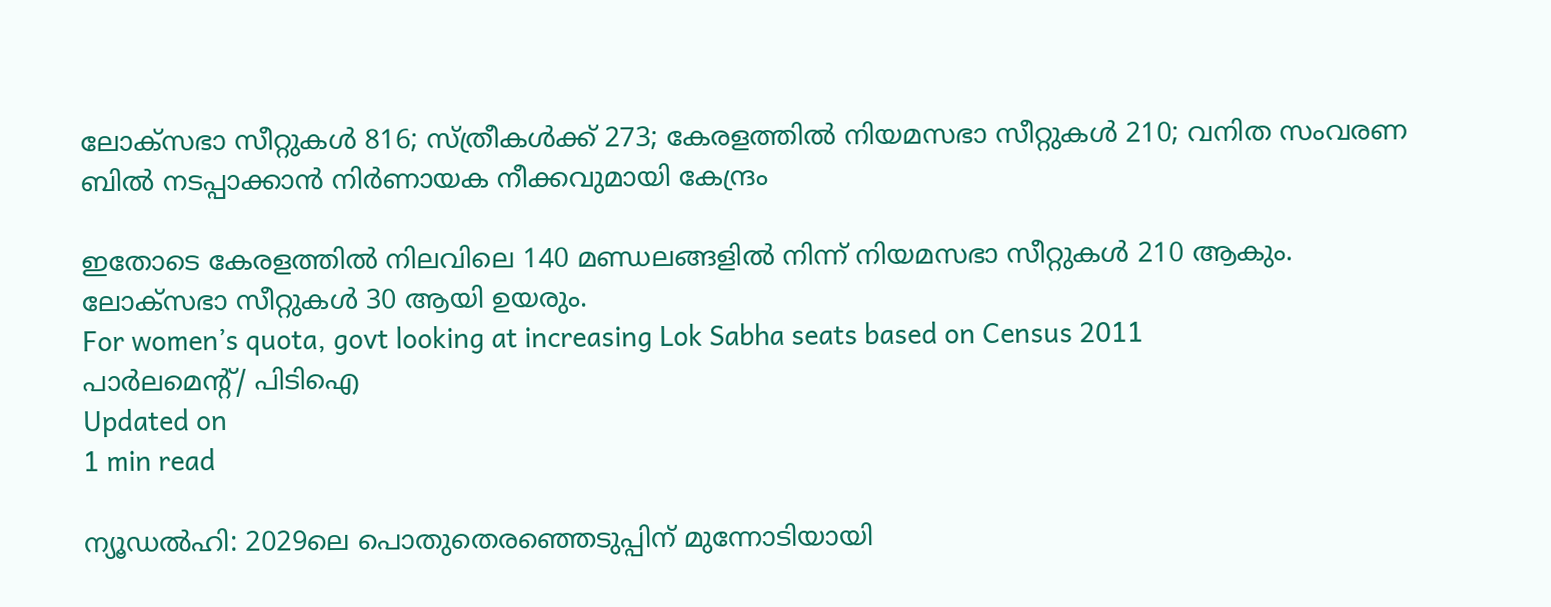ലോക്‌സഭാ സീറ്റുകള്‍ 816; സ്ത്രീകള്‍ക്ക് 273; കേരളത്തില്‍ നിയമസഭാ സീറ്റുകള്‍ 210; വനിത സംവരണ ബില്‍ നടപ്പാക്കാന്‍ നിര്‍ണായക നീക്കവുമായി കേന്ദ്രം

ഇതോടെ കേരളത്തില്‍ നിലവിലെ 140 മണ്ഡലങ്ങളില്‍ നിന്ന് നിയമസഭാ സീറ്റുകള്‍ 210 ആകും. ലോക്‌സഭാ സീറ്റുകള്‍ 30 ആയി ഉയരും.
For women’s quota, govt looking at increasing Lok Sabha seats based on Census 2011
പാര്‍ലമെന്റ്/ പിടിഐ
Updated on
1 min read

ന്യൂഡല്‍ഹി: 2029ലെ പൊതുതെരഞ്ഞെടുപ്പിന് മുന്നോടിയായി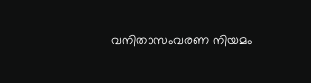വനിതാസംവരണ നിയമം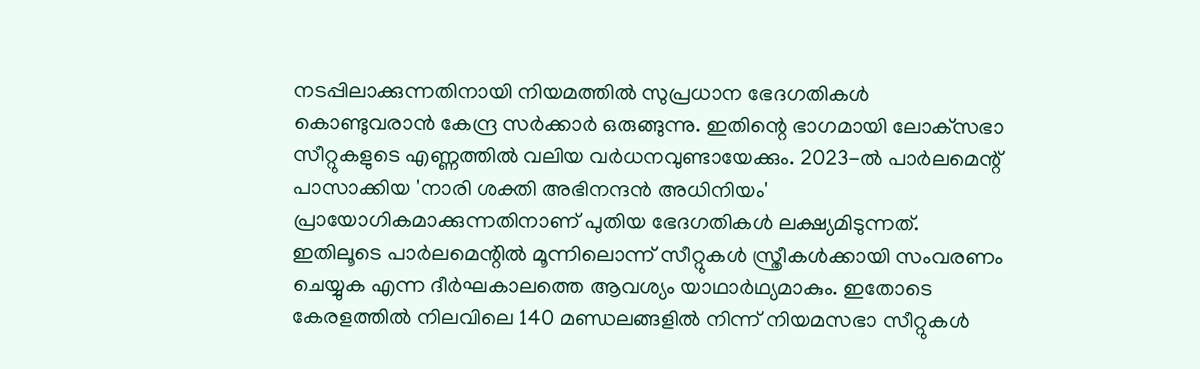നടപ്പിലാക്കുന്നതിനായി നിയമത്തില്‍ സുപ്രധാന ഭേദഗതികള്‍ കൊണ്ടുവരാന്‍ കേന്ദ്ര സര്‍ക്കാര്‍ ഒരുങ്ങുന്നു. ഇതിന്റെ ഭാഗമായി ലോക്‌സഭാ സീറ്റുകളുടെ എണ്ണത്തില്‍ വലിയ വര്‍ധനവുണ്ടായേക്കും. 2023-ല്‍ പാര്‍ലമെന്റ് പാസാക്കിയ 'നാരി ശക്തി അഭിനന്ദന്‍ അധിനിയം' പ്രായോഗികമാക്കുന്നതിനാണ് പുതിയ ഭേദഗതികള്‍ ലക്ഷ്യമിടുന്നത്. ഇതിലൂടെ പാര്‍ലമെന്റില്‍ മൂന്നിലൊന്ന് സീറ്റുകള്‍ സ്ത്രീകള്‍ക്കായി സംവരണം ചെയ്യുക എന്ന ദീര്‍ഘകാലത്തെ ആവശ്യം യാഥാര്‍ഥ്യമാകും. ഇതോടെ കേരളത്തില്‍ നിലവിലെ 140 മണ്ഡലങ്ങളില്‍ നിന്ന് നിയമസഭാ സീറ്റുകള്‍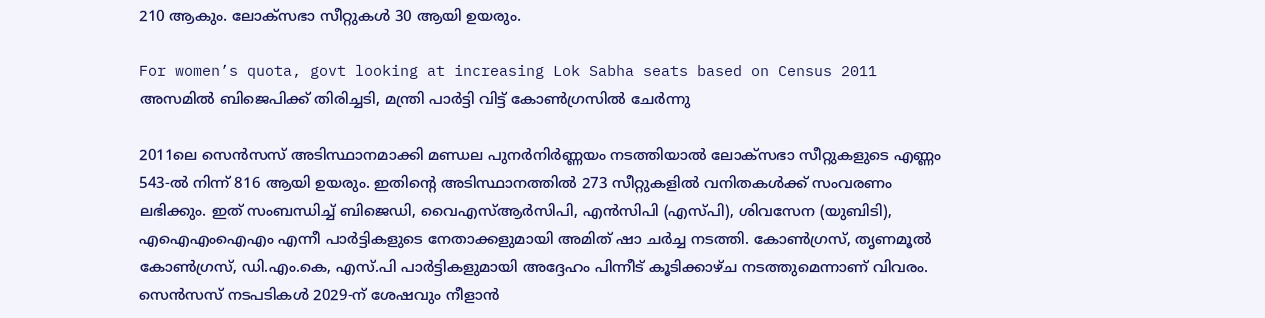210 ആകും. ലോക്‌സഭാ സീറ്റുകള്‍ 30 ആയി ഉയരും.

For women’s quota, govt looking at increasing Lok Sabha seats based on Census 2011
അസമില്‍ ബിജെപിക്ക് തിരിച്ചടി, മന്ത്രി പാര്‍ട്ടി വിട്ട് കോണ്‍ഗ്രസില്‍ ചേര്‍ന്നു

2011ലെ സെന്‍സസ് അടിസ്ഥാനമാക്കി മണ്ഡല പുനര്‍നിര്‍ണ്ണയം നടത്തിയാല്‍ ലോക്സഭാ സീറ്റുകളുടെ എണ്ണം 543-ല്‍ നിന്ന് 816 ആയി ഉയരും. ഇതിന്റെ അടിസ്ഥാനത്തില്‍ 273 സീറ്റുകളില്‍ വനിതകള്‍ക്ക് സംവരണം ലഭിക്കും. ഇത് സംബന്ധിച്ച് ബിജെഡി, വൈഎസ്ആര്‍സിപി, എന്‍സിപി (എസ്പി), ശിവസേന (യുബിടി), എഐഎംഐഎം എന്നീ പാര്‍ട്ടികളുടെ നേതാക്കളുമായി അമിത് ഷാ ചര്‍ച്ച നടത്തി. കോണ്‍ഗ്രസ്, തൃണമൂല്‍ കോണ്‍ഗ്രസ്, ഡി.എം.കെ, എസ്.പി പാര്‍ട്ടികളുമായി അദ്ദേഹം പിന്നീട് കൂടിക്കാഴ്ച നടത്തുമെന്നാണ് വിവരം. സെന്‍സസ് നടപടികള്‍ 2029-ന് ശേഷവും നീളാന്‍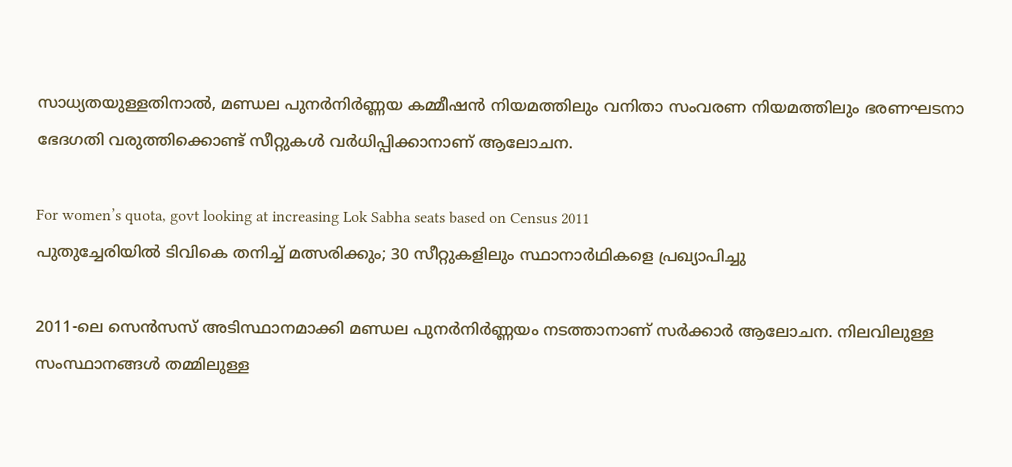സാധ്യതയുള്ളതിനാല്‍, മണ്ഡല പുനര്‍നിര്‍ണ്ണയ കമ്മീഷന്‍ നിയമത്തിലും വനിതാ സംവരണ നിയമത്തിലും ഭരണഘടനാ ഭേദഗതി വരുത്തിക്കൊണ്ട് സീറ്റുകള്‍ വര്‍ധിപ്പിക്കാനാണ് ആലോചന.

For women’s quota, govt looking at increasing Lok Sabha seats based on Census 2011
പുതുച്ചേരിയില്‍ ടിവികെ തനിച്ച് മത്സരിക്കും; 30 സീറ്റുകളിലും സ്ഥാനാര്‍ഥികളെ പ്രഖ്യാപിച്ചു

2011-ലെ സെന്‍സസ് അടിസ്ഥാനമാക്കി മണ്ഡല പുനര്‍നിര്‍ണ്ണയം നടത്താനാണ് സര്‍ക്കാര്‍ ആലോചന. നിലവിലുള്ള സംസ്ഥാനങ്ങള്‍ തമ്മിലുള്ള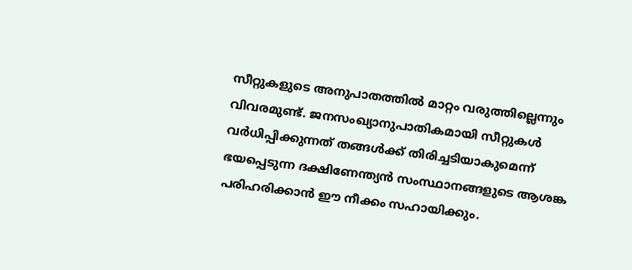സീറ്റുകളുടെ അനുപാതത്തില്‍ മാറ്റം വരുത്തില്ലെന്നും വിവരമുണ്ട്. ജനസംഖ്യാനുപാതികമായി സീറ്റുകള്‍ വര്‍ധിപ്പിക്കുന്നത് തങ്ങള്‍ക്ക് തിരിച്ചടിയാകുമെന്ന് ഭയപ്പെടുന്ന ദക്ഷിണേന്ത്യന്‍ സംസ്ഥാനങ്ങളുടെ ആശങ്ക പരിഹരിക്കാന്‍ ഈ നീക്കം സഹായിക്കും.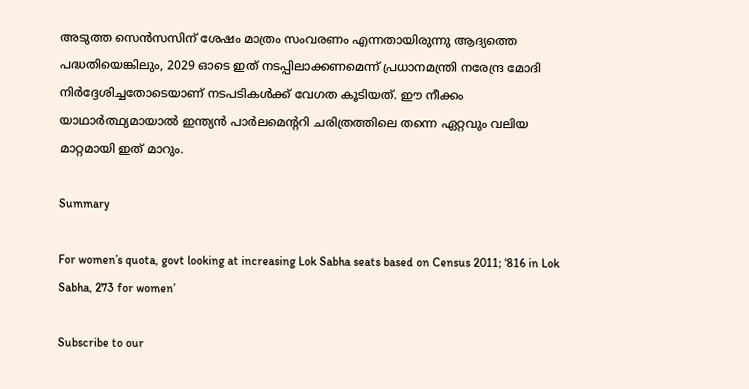അടുത്ത സെന്‍സസിന് ശേഷം മാത്രം സംവരണം എന്നതായിരുന്നു ആദ്യത്തെ പദ്ധതിയെങ്കിലും, 2029 ഓടെ ഇത് നടപ്പിലാക്കണമെന്ന് പ്രധാനമന്ത്രി നരേന്ദ്ര മോദി നിര്‍ദ്ദേശിച്ചതോടെയാണ് നടപടികള്‍ക്ക് വേഗത കൂടിയത്. ഈ നീക്കം യാഥാര്‍ത്ഥ്യമായാല്‍ ഇന്ത്യന്‍ പാര്‍ലമെന്ററി ചരിത്രത്തിലെ തന്നെ ഏറ്റവും വലിയ മാറ്റമായി ഇത് മാറും.

Summary

For women’s quota, govt looking at increasing Lok Sabha seats based on Census 2011; ‘816 in Lok Sabha, 273 for women’

Subscribe to our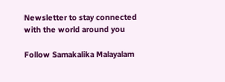Newsletter to stay connected with the world around you

Follow Samakalika Malayalam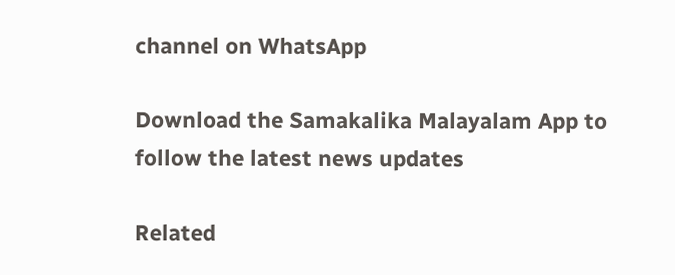channel on WhatsApp

Download the Samakalika Malayalam App to follow the latest news updates

Related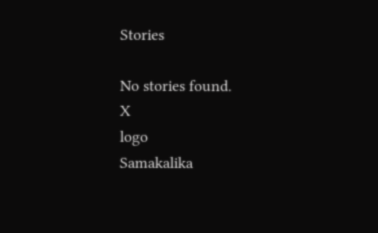Stories

No stories found.
X
logo
Samakalika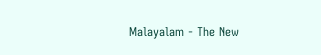Malayalam - The New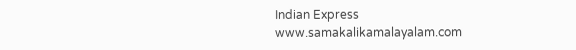Indian Express
www.samakalikamalayalam.com